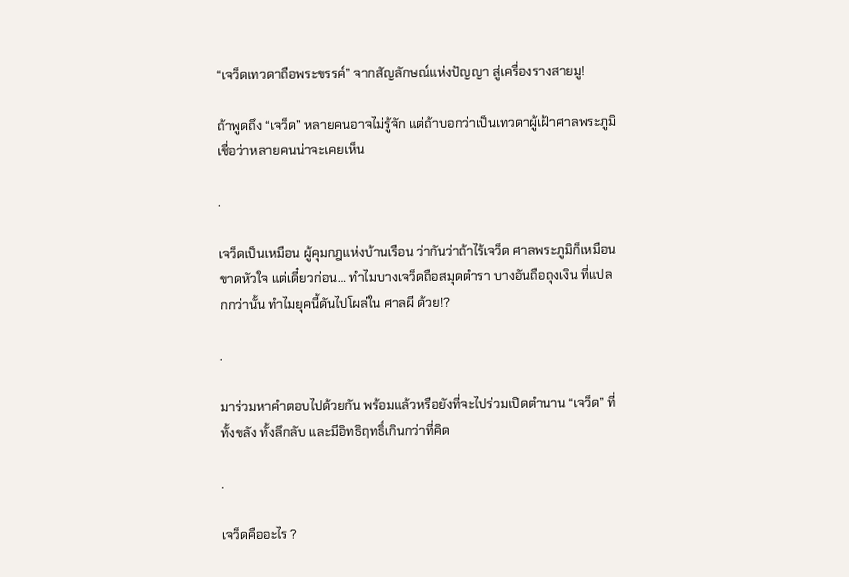“เจว็ดเทวดาถือพระขรรค์” จากสัญลักษณ์แห่งปัญญา สู่เครื่องรางสายมู!

ถ้าพูดถึง “เจว็ด” หลายคนอาจไม่รู้จัก แต่ถ้าบอกว่าเป็นเทวดาผู้เฝ้าศาลพระภูมิ เชื่อว่าหลายคนน่าจะเคยเห็น

.

เจว็ดเป็นเหมือน ผู้คุมกฎแห่งบ้านเรือน ว่ากันว่าถ้าไร้เจว็ด ศาลพระภูมิก็เหมือนขาดหัวใจ แต่เดี๋ยวก่อน… ทำไมบางเจว็ดถือสมุดตำรา บางอันถือถุงเงิน ที่แปลกกว่านั้น ทำไมยุคนี้ดันไปโผล่ใน ศาลผี ด้วย!?

.

มาร่วมหาคำตอบไปด้วยกัน พร้อมแล้วหรือยังที่จะไปร่วมเปิดตำนาน “เจว็ด” ที่ทั้งขลัง ทั้งลึกลับ และมีอิทธิฤทธิ์เกินกว่าที่คิด

.

เจว็ดคืออะไร ?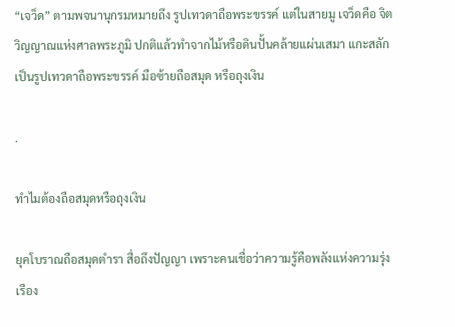“เจว็ด” ตามพจนานุกรมหมายถึง รูปเทวดาถือพระขรรค์ แต่ในสายมู เจว็ดคือ จิตวิญญาณแห่งศาลพระภูมิ ปกติแล้วทำจากไม้หรือดินปั้นคล้ายแผ่นเสมา แกะสลักเป็นรูปเทวดาถือพระขรรค์ มือซ้ายถือสมุด หรือถุงเงิน

.

ทำไมต้องถือสมุดหรือถุงเงิน

ยุคโบราณถือสมุดตำรา สื่อถึงปัญญา เพราะคนเชื่อว่าความรู้คือพลังแห่งความรุ่งเรือง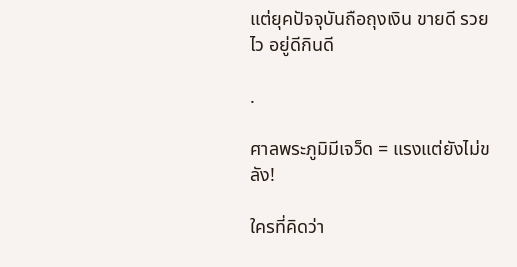แต่ยุคปัจจุบันถือถุงเงิน ขายดี รวยไว อยู่ดีกินดี

.

ศาลพระภูมิมีเจว็ด = แรงแต่ยังไม่ขลัง!

ใครที่คิดว่า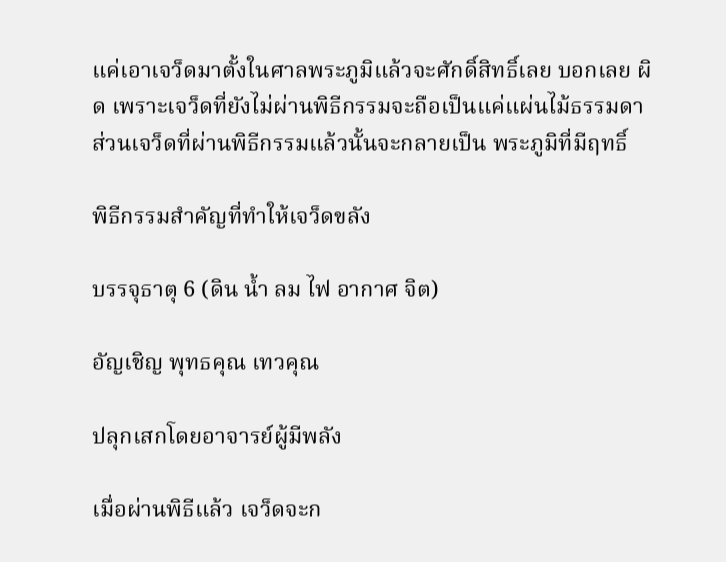แค่เอาเจว็ดมาตั้งในศาลพระภูมิแล้วจะศักดิ์สิทธิ์เลย บอกเลย ผิด เพราะเจว็ดที่ยังไม่ผ่านพิธีกรรมจะถือเป็นแค่แผ่นไม้ธรรมดา ส่วนเจว็ดที่ผ่านพิธีกรรมแล้วนั้นจะกลายเป็น พระภูมิที่มีฤทธิ์

พิธีกรรมสำคัญที่ทำให้เจว็ดขลัง

บรรจุธาตุ 6 (ดิน น้ำ ลม ไฟ อากาศ จิต)

อัญเชิญ พุทธคุณ เทวคุณ

ปลุกเสกโดยอาจารย์ผู้มีพลัง

เมื่อผ่านพิธีแล้ว เจว็ดจะก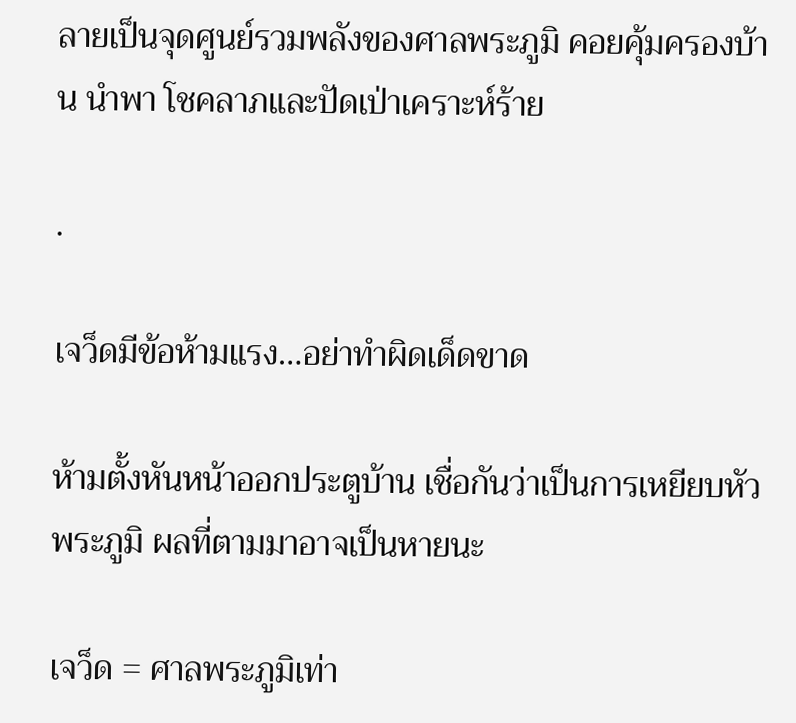ลายเป็นจุดศูนย์รวมพลังของศาลพระภูมิ คอยคุ้มครองบ้าน นำพา โชคลาภและปัดเป่าเคราะห์ร้าย

.

เจว็ดมีข้อห้ามแรง…อย่าทำผิดเด็ดขาด

ห้ามตั้งหันหน้าออกประตูบ้าน เชื่อกันว่าเป็นการเหยียบหัวพระภูมิ ผลที่ตามมาอาจเป็นหายนะ

เจว็ด = ศาลพระภูมิเท่า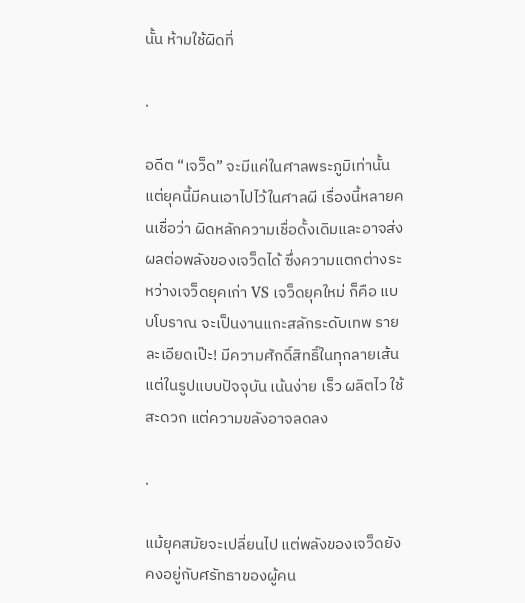นั้น ห้ามใช้ผิดที่

.

อดีต “เจว็ด” จะมีแค่ในศาลพระภูมิเท่านั้น แต่ยุคนี้มีคนเอาไปไว้ในศาลผี เรื่องนี้หลายคนเชื่อว่า ผิดหลักความเชื่อดั้งเดิมและอาจส่งผลต่อพลังของเจว็ดได้ ซึ่งความแตกต่างระหว่างเจว็ดยุคเก่า VS เจว็ดยุคใหม่ ก็คือ แบบโบราณ จะเป็นงานแกะสลักระดับเทพ รายละเอียดเป๊ะ! มีความศักดิ์สิทธิ์ในทุกลายเส้น แต่ในรูปแบบปัจจุบัน เน้นง่าย เร็ว ผลิตไว ใช้สะดวก แต่ความขลังอาจลดลง

.

แม้ยุคสมัยจะเปลี่ยนไป แต่พลังของเจว็ดยังคงอยู่กับศรัทธาของผู้คน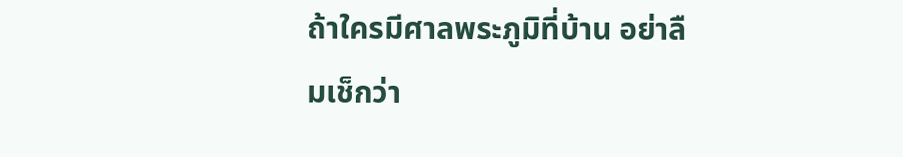ถ้าใครมีศาลพระภูมิที่บ้าน อย่าลืมเช็กว่า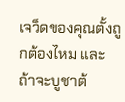เจว็ดของคุณตั้งถูกต้องไหม และถ้าจะบูชาต้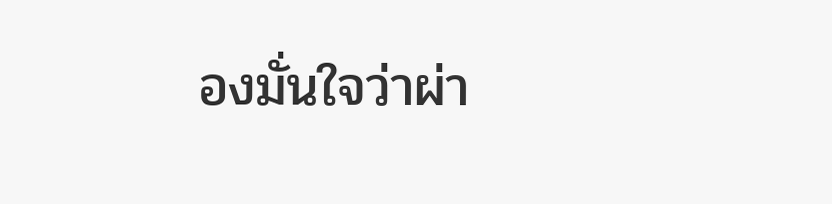องมั่นใจว่าผ่า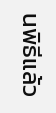นพิธีแล้ว